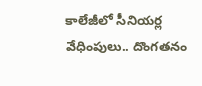కాలేజీలో సీనియర్ల వేధింపులు.. దొంగతనం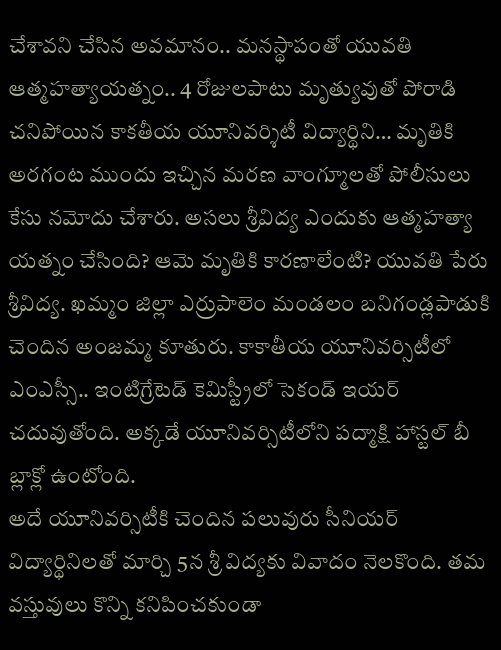చేశావని చేసిన అవమానం.. మనస్థాపంతో యువతి ఆత్మహత్యాయత్నం.. 4 రోజులపాటు మృత్యువుతో పోరాడి చనిపోయిన కాకతీయ యూనివర్శిటీ విద్యార్థిని… మృతికి అరగంట ముందు ఇచ్చిన మరణ వాంగ్మూలతో పోలీసులు కేసు నమోదు చేశారు. అసలు శ్రీవిద్య ఎందుకు ఆత్మహత్యా యత్నం చేసింది? ఆమె మృతికి కారణాలేంటి? యువతి పేరు శ్రీవిద్య. ఖమ్మం జిల్లా ఎర్రుపాలెం మండలం బనిగండ్లపాడుకి చెందిన అంజమ్మ కూతురు. కాకాతీయ యూనివర్సిటీలో ఎంఎస్సీ.. ఇంటిగ్రేటెడ్ కెమిస్ట్రీలో సెకండ్ ఇయర్ చదువుతోంది. అక్కడే యూనివర్సిటీలోని పద్మాక్షి హాస్టల్ బీ బ్లాక్లో ఉంటోంది.
అదే యూనివర్సిటీకి చెందిన పలువురు సీనియర్ విద్యార్థినిలతో మార్చి 5న శ్రీ విద్యకు వివాదం నెలకొంది. తమ వస్తువులు కొన్ని కనిపించకుండా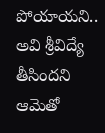పోయాయని.. అవి శ్రీవిద్యే తీసిందని ఆమెతో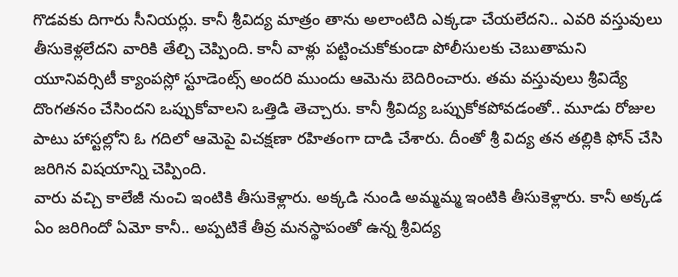గొడవకు దిగారు సీనియర్లు. కానీ శ్రీవిద్య మాత్రం తాను అలాంటిది ఎక్కడా చేయలేదని.. ఎవరి వస్తువులు తీసుకెళ్లలేదని వారికి తేల్చి చెప్పింది. కానీ వాళ్లు పట్టించుకోకుండా పోలీసులకు చెబుతామని యూనివర్సిటీ క్యాంపస్లో స్టూడెంట్స్ అందరి ముందు ఆమెను బెదిరించారు. తమ వస్తువులు శ్రీవిద్యే దొంగతనం చేసిందని ఒప్పుకోవాలని ఒత్తిడి తెచ్చారు. కానీ శ్రీవిద్య ఒప్పుకోకపోవడంతో.. మూడు రోజుల పాటు హాస్టల్లోని ఓ గదిలో ఆమెపై విచక్షణా రహితంగా దాడి చేశారు. దీంతో శ్రీ విద్య తన తల్లికి ఫోన్ చేసి జరిగిన విషయాన్ని చెప్పింది.
వారు వచ్చి కాలేజీ నుంచి ఇంటికి తీసుకెళ్లారు. అక్కడి నుండి అమ్మమ్మ ఇంటికి తీసుకెళ్లారు. కానీ అక్కడ ఏం జరిగిందో ఏమో కానీ.. అప్పటికే తీవ్ర మనస్థాపంతో ఉన్న శ్రీవిద్య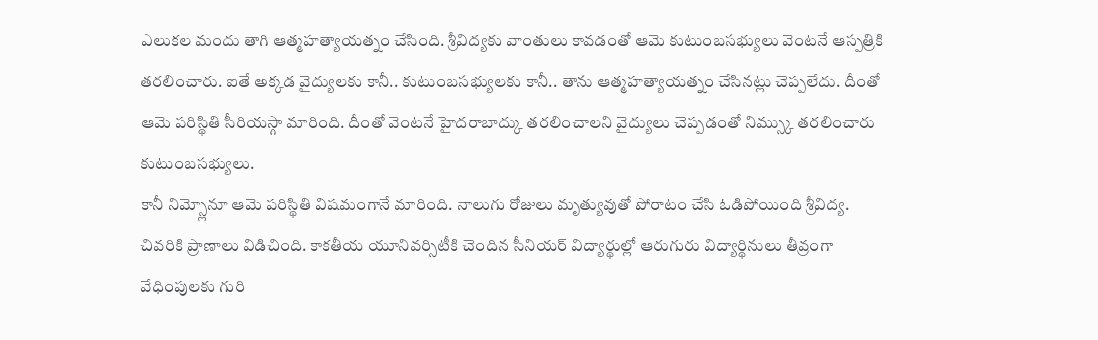ఎలుకల మందు తాగి ఆత్మహత్యాయత్నం చేసింది. శ్రీవిద్యకు వాంతులు కావడంతో ఆమె కుటుంబసభ్యులు వెంటనే ఆస్పత్రికి తరలించారు. ఐతే అక్కడ వైద్యులకు కానీ.. కుటుంబసభ్యులకు కానీ.. తాను ఆత్మహత్యాయత్నం చేసినట్లు చెప్పలేదు. దీంతో ఆమె పరిస్థితి సీరియస్గా మారింది. దీంతో వెంటనే హైదరాబాద్కు తరలించాలని వైద్యులు చెప్పడంతో నిమ్స్కు తరలించారు కుటుంబసభ్యులు.
కానీ నిమ్స్లోనూ ఆమె పరిస్థితి విషమంగానే మారింది. నాలుగు రోజులు మృత్యువుతో పోరాటం చేసి ఓడిపోయింది శ్రీవిద్య. చివరికి ప్రాణాలు విడిచింది. కాకతీయ యూనివర్సిటీకి చెందిన సీనియర్ విద్యార్థుల్లో ఆరుగురు విద్యార్థినులు తీవ్రంగా వేధింపులకు గురి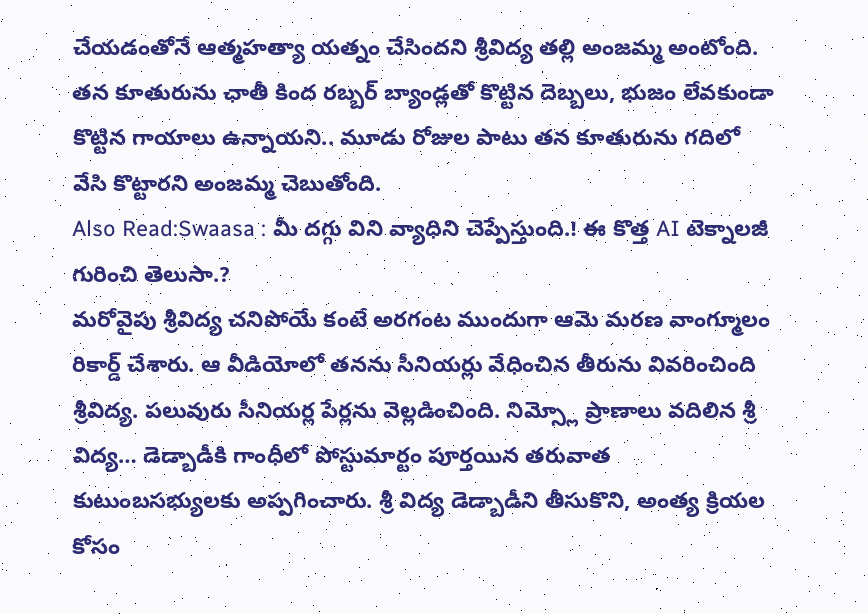చేయడంతోనే ఆత్మహత్యా యత్నం చేసిందని శ్రీవిద్య తల్లి అంజమ్మ అంటోంది. తన కూతురును ఛాతీ కింద రబ్బర్ బ్యాండ్లతో కొట్టిన దెబ్బలు, భుజం లేవకుండా కొట్టిన గాయాలు ఉన్నాయని.. మూడు రోజుల పాటు తన కూతురును గదిలో వేసి కొట్టారని అంజమ్మ చెబుతోంది.
Also Read:Swaasa : మీ దగ్గు విని వ్యాధిని చెప్పేస్తుంది.! ఈ కొత్త AI టెక్నాలజీ గురించి తెలుసా.?
మరోవైపు శ్రీవిద్య చనిపోయే కంటే అరగంట ముందుగా ఆమె మరణ వాంగ్మూలం రికార్డ్ చేశారు. ఆ వీడియోలో తనను సీనియర్లు వేధించిన తీరును వివరించింది శ్రీవిద్య. పలువురు సీనియర్ల పేర్లను వెల్లడించింది. నిమ్స్లో ప్రాణాలు వదిలిన శ్రీ విద్య… డెడ్బాడీకి గాంధీలో పోస్టుమార్టం పూర్తయిన తరువాత కుటుంబసభ్యులకు అప్పగించారు. శ్రీ విద్య డెడ్బాడీని తీసుకొని, అంత్య క్రియల కోసం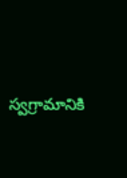స్వగ్రామానికి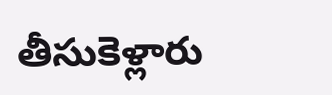తీసుకెళ్లారు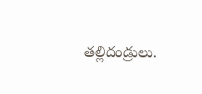తల్లిదండ్రులు.